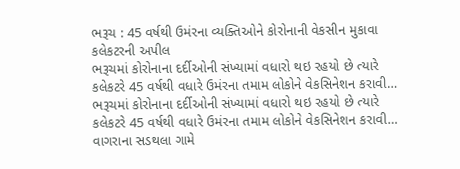ભરૂચ : 45 વર્ષથી ઉમંરના વ્યક્તિઓને કોરોનાની વેકસીન મુકાવા કલેકટરની અપીલ
ભરૂચમાં કોરોનાના દર્દીઓની સંખ્યામાં વધારો થઇ રહયો છે ત્યારે કલેકટરે 45 વર્ષથી વધારે ઉમંરના તમામ લોકોને વેકસિનેશન કરાવી…
ભરૂચમાં કોરોનાના દર્દીઓની સંખ્યામાં વધારો થઇ રહયો છે ત્યારે કલેકટરે 45 વર્ષથી વધારે ઉમંરના તમામ લોકોને વેકસિનેશન કરાવી…
વાગરાના સડથલા ગામે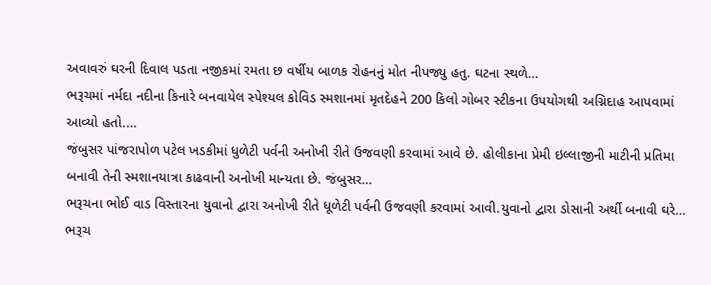અવાવરું ઘરની દિવાલ પડતા નજીકમાં રમતા છ વર્ષીય બાળક રોહનનું મોત નીપજ્યુ હતુ. ઘટના સ્થળે…
ભરૂચમાં નર્મદા નદીના કિનારે બનવાયેલ સ્પેશ્યલ કોવિડ સ્મશાનમાં મૃતદેહને 200 કિલો ગોબર સ્ટીકના ઉપયોગથી અગ્નિદાહ આપવામાં આવ્યો હતો.…
જંબુસર પાંજરાપોળ પટેલ ખડકીમાં ધુળેટી પર્વની અનોખી રીતે ઉજવણી કરવામાં આવે છે. હોલીકાના પ્રેમી ઇલ્લાજીની માટીની પ્રતિમા બનાવી તેની સ્મશાનયાત્રા કાઢવાની અનોખી માન્યતા છે. જંબુસર…
ભરૂચના ભોઈ વાડ વિસ્તારના યુવાનો દ્વારા અનોખી રીતે ધૂળેટી પર્વની ઉજવણી કરવામાં આવી.યુવાનો દ્વારા ડોસાની અર્થી બનાવી ઘરે…
ભરૂચ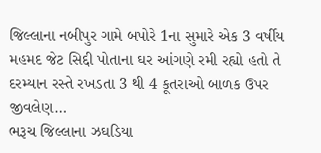જિલ્લાના નબીપુર ગામે બપોરે 1ના સુમારે એક 3 વર્ષીય મહમદ જેટ સિદ્દી પોતાના ઘર આંગણે રમી રહ્યો હતો તે દરમ્યાન રસ્તે રખડતા 3 થી 4 કૂતરાઓ બાળક ઉપર જીવલેણ…
ભરૂચ જિલ્લાના ઝઘડિયા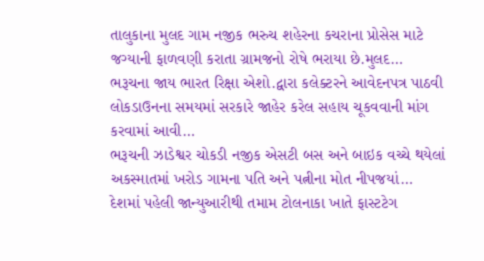તાલુકાના મુલદ ગામ નજીક ભરુચ શહેરના કચરાના પ્રોસેસ માટે જગ્યાની ફાળવણી કરાતા ગ્રામજનો રોષે ભરાયા છે.મુલદ…
ભરૂચના જાય ભારત રિક્ષા એશો.દ્વારા કલેક્ટરને આવેદનપત્ર પાઠવી લોકડાઉનના સમયમાં સરકારે જાહેર કરેલ સહાય ચૂકવવાની માંગ કરવામાં આવી…
ભરૂચની ઝાડેશ્વર ચોકડી નજીક એસટી બસ અને બાઇક વચ્ચે થયેલાં અકસ્માતમાં ખરોડ ગામના પતિ અને પત્નીના મોત નીપજયાં…
દેશમાં પહેલી જાન્યુઆરીથી તમામ ટોલનાકા ખાતે ફાસ્ટટેગ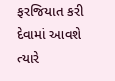ફરજિયાત કરી દેવામાં આવશે ત્યારે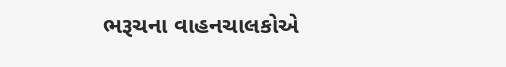ભરૂચના વાહનચાલકોએ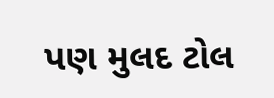પણ મુલદ ટોલ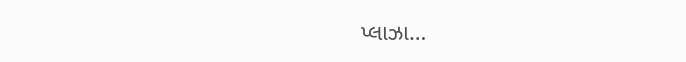પ્લાઝા…